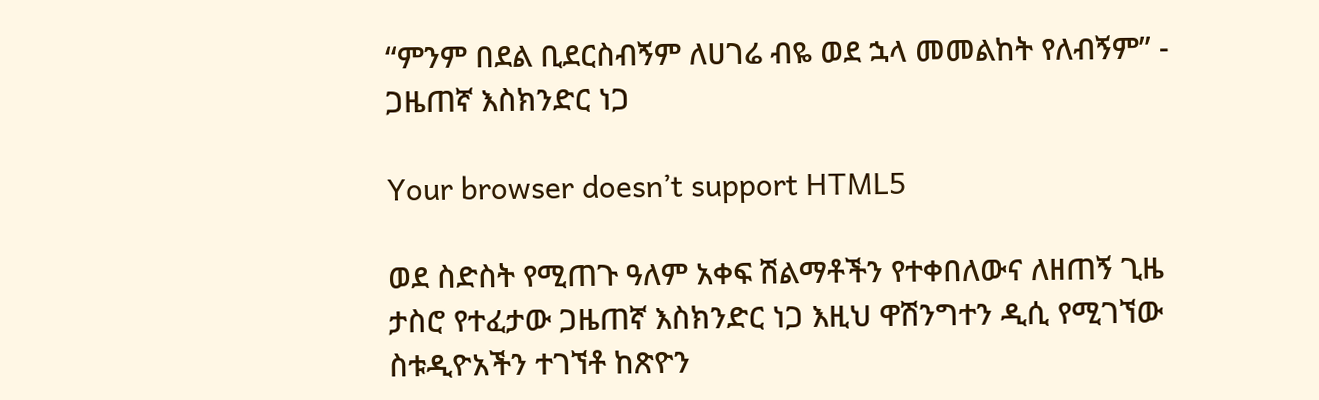“ምንም በደል ቢደርስብኝም ለሀገሬ ብዬ ወደ ኋላ መመልከት የለብኝም” - ጋዜጠኛ እስክንድር ነጋ

Your browser doesn’t support HTML5

ወደ ስድስት የሚጠጉ ዓለም አቀፍ ሽልማቶችን የተቀበለውና ለዘጠኝ ጊዜ ታስሮ የተፈታው ጋዜጠኛ እስክንድር ነጋ እዚህ ዋሽንግተን ዲሲ የሚገኘው ስቱዲዮአችን ተገኘቶ ከጽዮን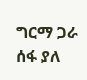ግርማ ጋራ ሰፋ ያለ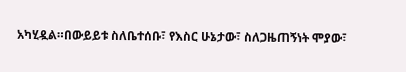አካሂዷል።በውይይቱ ስለቤተሰቡ፣ የእስር ሁኔታው፣ ስለጋዜጠኝነት ሞያው፣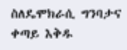ስለዴሞክራሲ ግንባታና ቀጣይ እቅዱ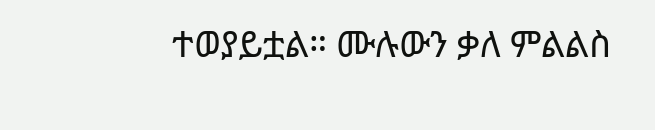ተወያይቷል። ሙሉውን ቃለ ምልልስ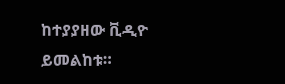ከተያያዘው ቪዲዮ ይመልከቱ።